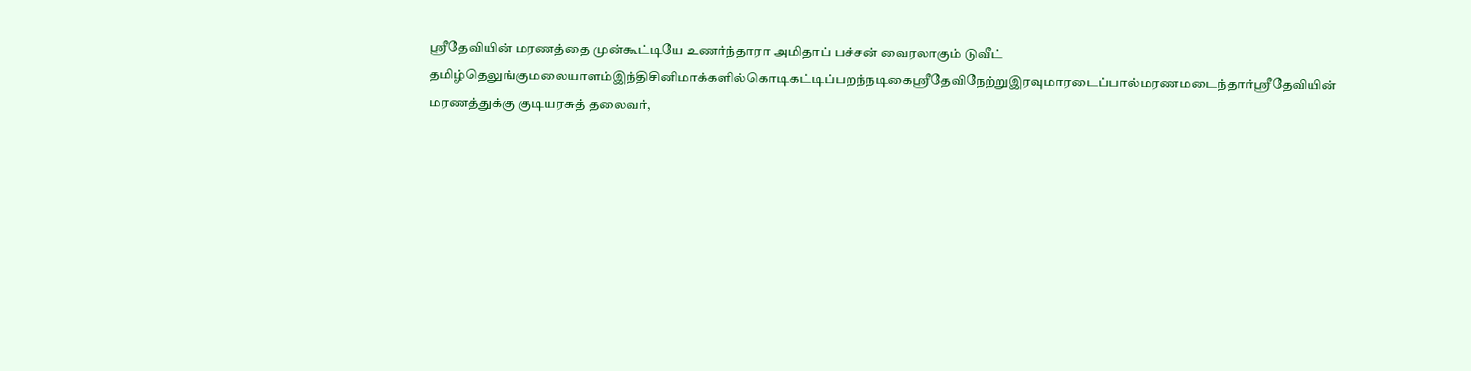ஸ்ரீதேவியின் மரணத்தை முன்கூட்டியே உணர்ந்தாரா அமிதாப் பச்சன் வைரலாகும் டுவீட்
தமிழ்தெலுங்குமலையாளம்இந்திசினிமாக்களில்கொடிகட்டிப்பறந்நடிகைஸ்ரீதேவிநேற்றுஇரவுமாரடைப்பால்மரணமடைந்தார்ஸ்ரீதேவியின் மரணத்துக்கு குடியரசுத் தலைவர்,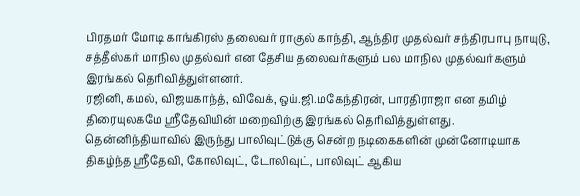பிரதமர் மோடி காங்கிரஸ் தலைவர் ராகுல் காந்தி, ஆந்திர முதல்வர் சந்திரபாபு நாயுடு, சத்தீஸ்கர் மாநில முதல்வர் என தேசிய தலைவர்களும் பல மாநில முதல்வர்களும் இரங்கல் தெரிவித்துள்ளனர்.
ரஜினி, கமல், விஜயகாந்த், விவேக், ஒய்.ஜி.மகேந்திரன், பாரதிராஜா என தமிழ் திரையுலகமே ஸ்ரீதேவியின் மறைவிற்கு இரங்கல் தெரிவித்துள்ளது.
தென்னிந்தியாவில் இருந்து பாலிவுட்டுக்கு சென்ற நடிகைகளின் முன்னோடியாக திகழ்ந்த ஸ்ரீதேவி, கோலிவுட், டோலிவுட், பாலிவுட் ஆகிய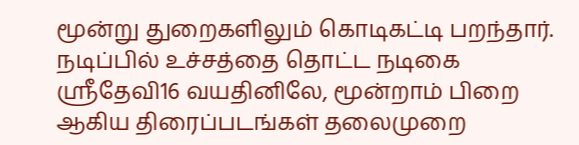மூன்று துறைகளிலும் கொடிகட்டி பறந்தார். நடிப்பில் உச்சத்தை தொட்ட நடிகை ஸ்ரீதேவி16 வயதினிலே, மூன்றாம் பிறை ஆகிய திரைப்படங்கள் தலைமுறை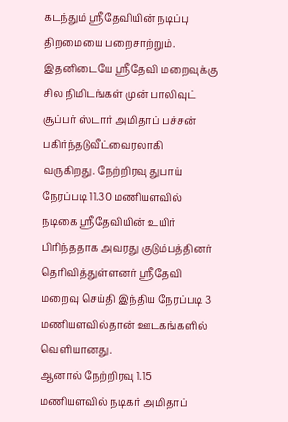கடந்தும் ஸ்ரீதேவியின் நடிப்பு திறமையை பறைசாற்றும்.
இதனிடையே ஸ்ரீதேவி மறைவுக்கு சில நிமிடங்கள் முன் பாலிவுட் சூப்பர் ஸ்டார் அமிதாப் பச்சன் பகிர்ந்தடுவீட்வைரலாகி வருகிறது. நேற்றிரவு துபாய் நேரப்படி 11.30 மணியளவில் நடிகை ஸ்ரீதேவியின் உயிர் பிரிந்ததாக அவரது குடும்பத்தினர் தெரிவித்துள்ளனர் ஸ்ரீதேவி மறைவு செய்தி இந்திய நேரப்படி 3 மணியளவில்தான் ஊடகங்களில் வெளியானது.
ஆனால் நேற்றிரவு 1.15 மணியளவில் நடிகர் அமிதாப்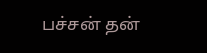பச்சன் தன்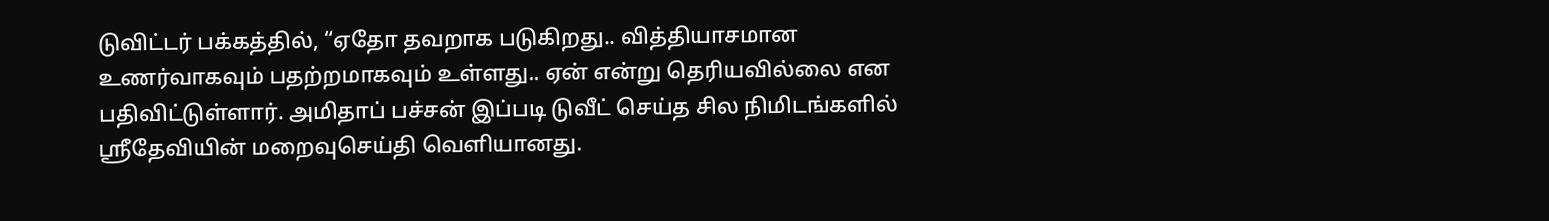டுவிட்டர் பக்கத்தில், “ஏதோ தவறாக படுகிறது.. வித்தியாசமான உணர்வாகவும் பதற்றமாகவும் உள்ளது.. ஏன் என்று தெரியவில்லை என பதிவிட்டுள்ளார். அமிதாப் பச்சன் இப்படி டுவீட் செய்த சில நிமிடங்களில் ஸ்ரீதேவியின் மறைவுசெய்தி வெளியானது.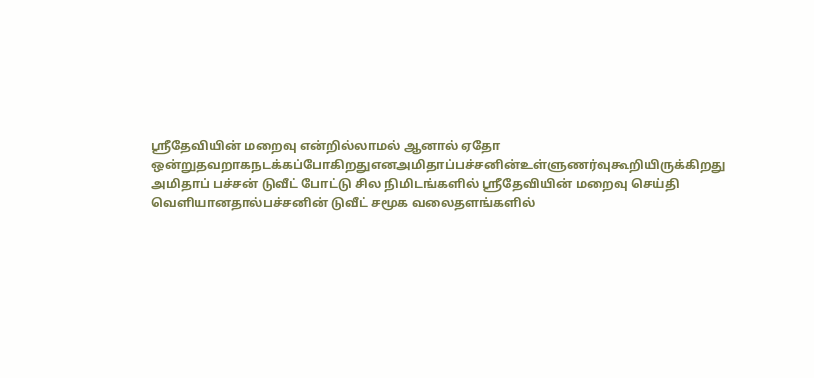ஸ்ரீதேவியின் மறைவு என்றில்லாமல் ஆனால் ஏதோ ஒன்றுதவறாகநடக்கப்போகிறதுஎனஅமிதாப்பச்சனின்உள்ளுணர்வுகூறியிருக்கிறது அமிதாப் பச்சன் டுவீட் போட்டு சில நிமிடங்களில் ஸ்ரீதேவியின் மறைவு செய்தி வெளியானதால்பச்சனின் டுவீட் சமூக வலைதளங்களில்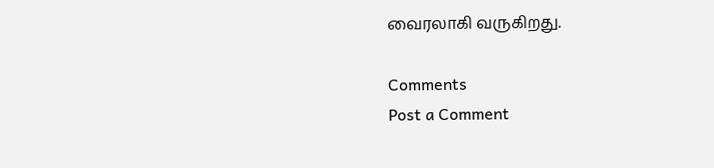வைரலாகி வருகிறது.

Comments
Post a Comment